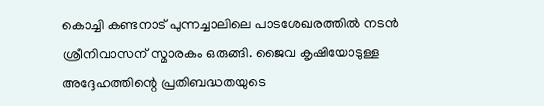കൊച്ചി കണ്ടനാട് പുന്നച്ചാലിലെ പാടശേഖരത്തിൽ നടൻ ശ്രീനിവാസന് സ്മാരകം ഒരുങ്ങി. ജൈവ കൃഷിയോടുള്ള അദ്ദേഹത്തിന്റെ പ്രതിബദ്ധതയുടെ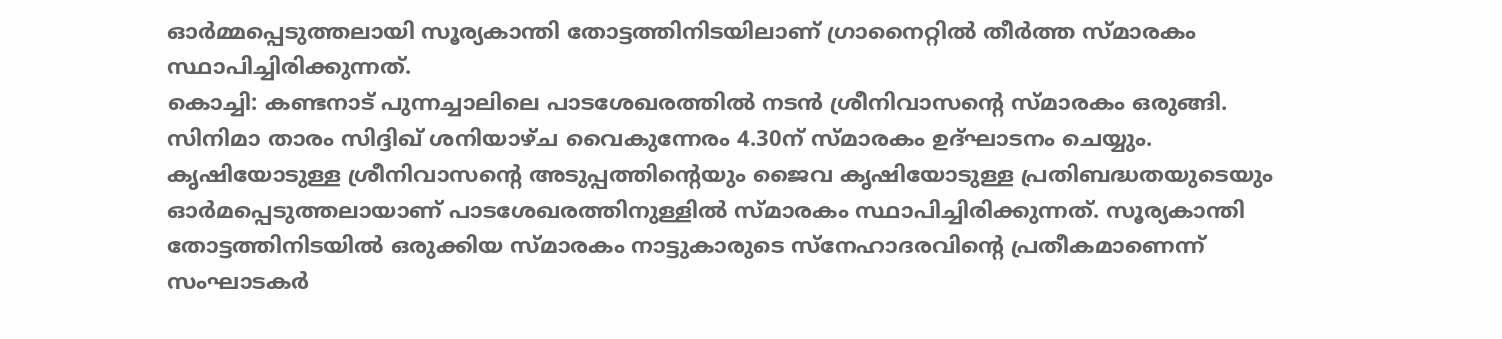ഓർമ്മപ്പെടുത്തലായി സൂര്യകാന്തി തോട്ടത്തിനിടയിലാണ് ഗ്രാനൈറ്റിൽ തീർത്ത സ്മാരകം സ്ഥാപിച്ചിരിക്കുന്നത്.
കൊച്ചി: കണ്ടനാട് പുന്നച്ചാലിലെ പാടശേഖരത്തിൽ നടൻ ശ്രീനിവാസന്റെ സ്മാരകം ഒരുങ്ങി. സിനിമാ താരം സിദ്ദിഖ് ശനിയാഴ്ച വൈകുന്നേരം 4.30ന് സ്മാരകം ഉദ്ഘാടനം ചെയ്യും. കൃഷിയോടുള്ള ശ്രീനിവാസന്റെ അടുപ്പത്തിന്റെയും ജൈവ കൃഷിയോടുള്ള പ്രതിബദ്ധതയുടെയും ഓർമപ്പെടുത്തലായാണ് പാടശേഖരത്തിനുള്ളിൽ സ്മാരകം സ്ഥാപിച്ചിരിക്കുന്നത്. സൂര്യകാന്തി തോട്ടത്തിനിടയിൽ ഒരുക്കിയ സ്മാരകം നാട്ടുകാരുടെ സ്നേഹാദരവിന്റെ പ്രതീകമാണെന്ന് സംഘാടകർ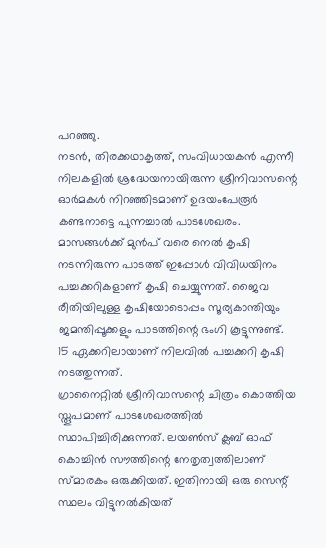പറഞ്ഞു.
നടൻ, തിരക്കഥാകൃത്ത്, സംവിധായകൻ എന്നീ നിലകളിൽ ശ്രദ്ധേയനായിരുന്ന ശ്രീനിവാസന്റെ ഓർമകൾ നിറഞ്ഞിടമാണ് ഉദയംപേരൂർ കണ്ടനാട്ടെ പുന്നച്ചാൽ പാടശേഖരം. മാസങ്ങൾക്ക് മുൻപ് വരെ നെൽ കൃഷി നടന്നിരുന്ന പാടത്ത് ഇപ്പോൾ വിവിധയിനം പച്ചക്കറികളാണ് കൃഷി ചെയ്യുന്നത്. ജൈവ രീതിയിലുള്ള കൃഷിയോടൊപ്പം സൂര്യകാന്തിയും ജമന്തിപ്പൂക്കളും പാടത്തിന്റെ ഭംഗി കൂട്ടുന്നുണ്ട്. 15 ഏക്കറിലായാണ് നിലവിൽ പച്ചക്കറി കൃഷി നടത്തുന്നത്.
ഗ്രാനൈറ്റിൽ ശ്രീനിവാസന്റെ ചിത്രം കൊത്തിയ സ്തൂപമാണ് പാടശേഖരത്തിൽ സ്ഥാപിച്ചിരിക്കുന്നത്. ലയൺസ് ക്ലബ് ഓഫ് കൊച്ചിൻ സൗത്തിന്റെ നേതൃത്വത്തിലാണ് സ്മാരകം ഒരുക്കിയത്. ഇതിനായി ഒരു സെന്റ് സ്ഥലം വിട്ടുനൽകിയത്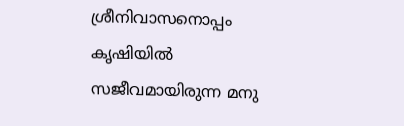ശ്രീനിവാസനൊപ്പം കൃഷിയിൽ സജീവമായിരുന്ന മനു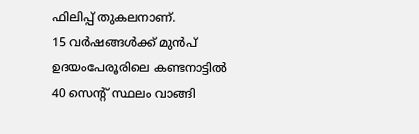ഫിലിപ്പ് തുകലനാണ്.
15 വർഷങ്ങൾക്ക് മുൻപ് ഉദയംപേരൂരിലെ കണ്ടനാട്ടിൽ 40 സെന്റ് സ്ഥലം വാങ്ങി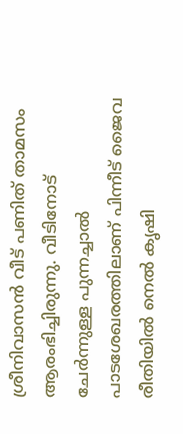ശ്രീനിവാസൻ വീട് പണിത് താമസം ആരംഭിച്ചിരുന്നു. വീടിനോട് ചേർന്നുള്ള പുന്നച്ചാൽ പാടശേഖരത്തിലാണ് പിന്നീട് ജൈവ രീതിയിൽ നെൽ കൃഷി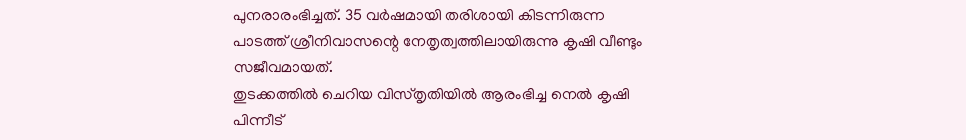പുനരാരംഭിച്ചത്. 35 വർഷമായി തരിശായി കിടന്നിരുന്ന പാടത്ത് ശ്രീനിവാസന്റെ നേതൃത്വത്തിലായിരുന്നു കൃഷി വീണ്ടും സജീവമായത്.
തുടക്കത്തിൽ ചെറിയ വിസ്തൃതിയിൽ ആരംഭിച്ച നെൽ കൃഷി പിന്നീട്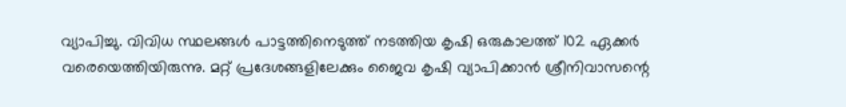വ്യാപിച്ചു. വിവിധ സ്ഥലങ്ങൾ പാട്ടത്തിനെടുത്ത് നടത്തിയ കൃഷി ഒരുകാലത്ത് 102 ഏക്കർ വരെയെത്തിയിരുന്നു. മറ്റ് പ്രദേശങ്ങളിലേക്കും ജൈവ കൃഷി വ്യാപിക്കാൻ ശ്രീനിവാസന്റെ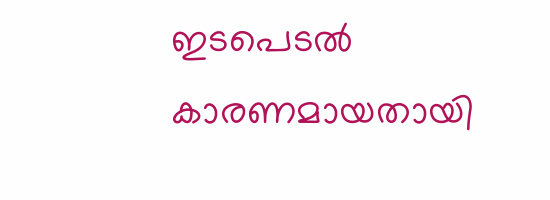ഇടപെടൽ കാരണമായതായി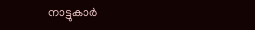നാട്ടുകാർ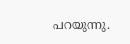പറയുന്നു.